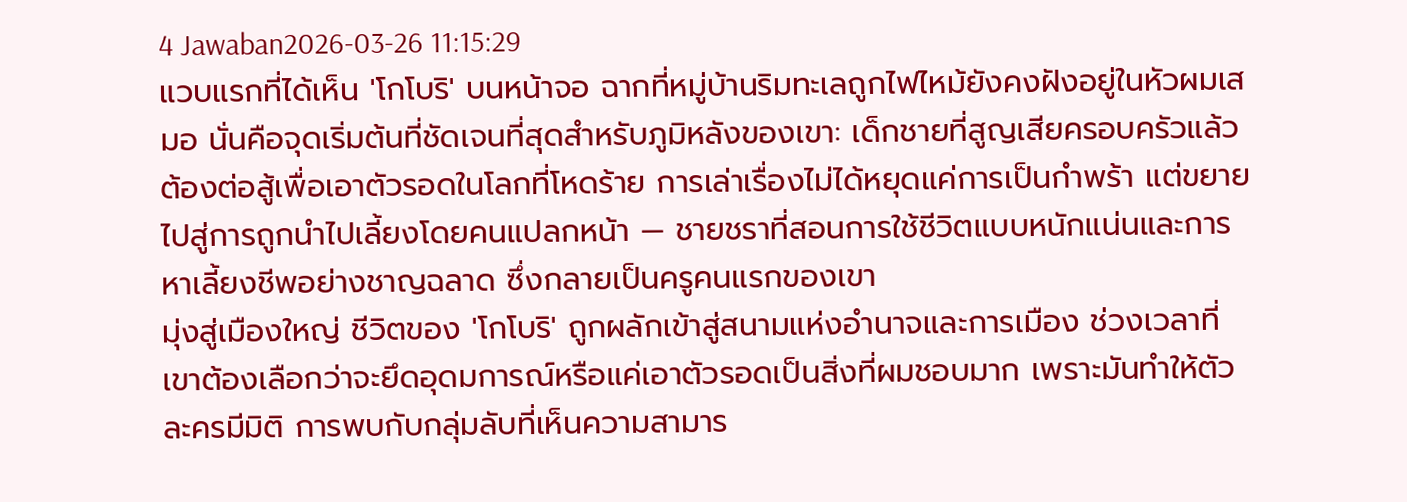4 Jawaban2026-03-26 11:15:29
แวบแรกที่ได้เห็น 'โกโบริ' บนหน้าจอ ฉากที่หมู่บ้านริมทะเลถูกไฟไหม้ยังคงฝังอยู่ในหัวผมเสมอ นั่นคือจุดเริ่มต้นที่ชัดเจนที่สุดสำหรับภูมิหลังของเขา: เด็กชายที่สูญเสียครอบครัวแล้วต้องต่อสู้เพื่อเอาตัวรอดในโลกที่โหดร้าย การเล่าเรื่องไม่ได้หยุดแค่การเป็นกำพร้า แต่ขยายไปสู่การถูกนำไปเลี้ยงโดยคนแปลกหน้า — ชายชราที่สอนการใช้ชีวิตแบบหนักแน่นและการหาเลี้ยงชีพอย่างชาญฉลาด ซึ่งกลายเป็นครูคนแรกของเขา
มุ่งสู่เมืองใหญ่ ชีวิตของ 'โกโบริ' ถูกผลักเข้าสู่สนามแห่งอำนาจและการเมือง ช่วงเวลาที่เขาต้องเลือกว่าจะยึดอุดมการณ์หรือแค่เอาตัวรอดเป็นสิ่งที่ผมชอบมาก เพราะมันทำให้ตัวละครมีมิติ การพบกับกลุ่มลับที่เห็นความสามาร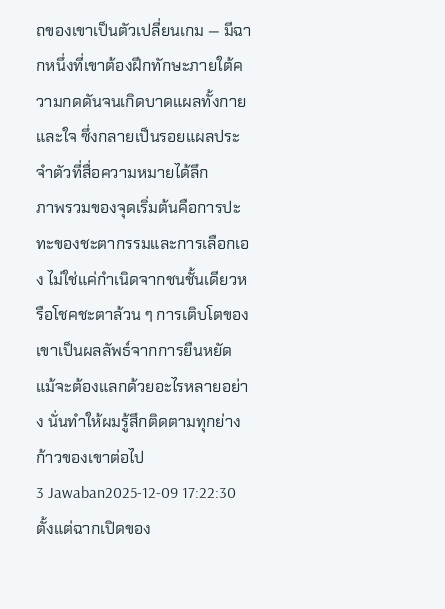ถของเขาเป็นตัวเปลี่ยนเกม — มีฉากหนึ่งที่เขาต้องฝึกทักษะภายใต้ความกดดันจนเกิดบาดแผลทั้งกายและใจ ซึ่งกลายเป็นรอยแผลประจำตัวที่สื่อความหมายได้ลึก
ภาพรวมของจุดเริ่มต้นคือการปะทะของชะตากรรมและการเลือกเอง ไม่ใช่แค่กำเนิดจากชนชั้นเดียวหรือโชคชะตาล้วน ๆ การเติบโตของเขาเป็นผลลัพธ์จากการยืนหยัด แม้จะต้องแลกด้วยอะไรหลายอย่าง นั่นทำให้ผมรู้สึกติดตามทุกย่างก้าวของเขาต่อไป
3 Jawaban2025-12-09 17:22:30
ตั้งแต่ฉากเปิดของ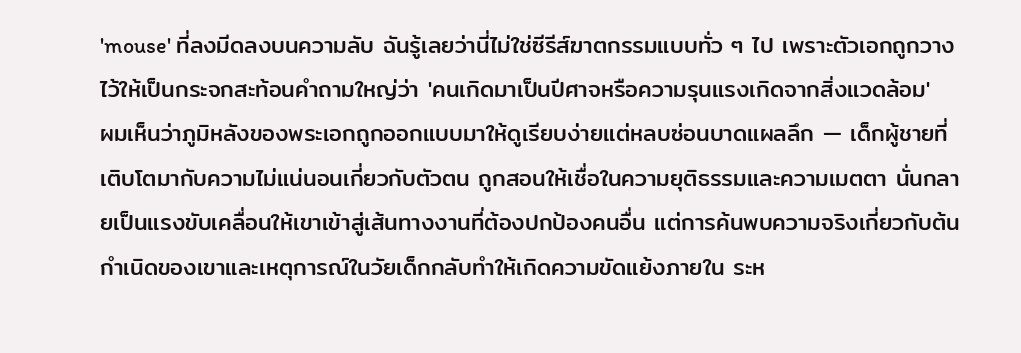'mouse' ที่ลงมีดลงบนความลับ ฉันรู้เลยว่านี่ไม่ใช่ซีรีส์ฆาตกรรมแบบทั่ว ๆ ไป เพราะตัวเอกถูกวางไว้ให้เป็นกระจกสะท้อนคำถามใหญ่ว่า 'คนเกิดมาเป็นปีศาจหรือความรุนแรงเกิดจากสิ่งแวดล้อม'
ผมเห็นว่าภูมิหลังของพระเอกถูกออกแบบมาให้ดูเรียบง่ายแต่หลบซ่อนบาดแผลลึก — เด็กผู้ชายที่เติบโตมากับความไม่แน่นอนเกี่ยวกับตัวตน ถูกสอนให้เชื่อในความยุติธรรมและความเมตตา นั่นกลายเป็นแรงขับเคลื่อนให้เขาเข้าสู่เส้นทางงานที่ต้องปกป้องคนอื่น แต่การค้นพบความจริงเกี่ยวกับต้นกำเนิดของเขาและเหตุการณ์ในวัยเด็กกลับทำให้เกิดความขัดแย้งภายใน ระห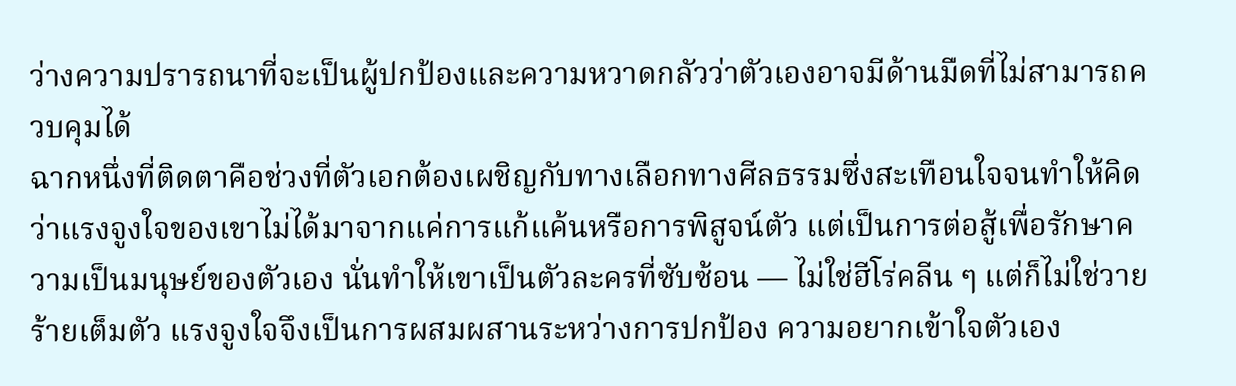ว่างความปรารถนาที่จะเป็นผู้ปกป้องและความหวาดกลัวว่าตัวเองอาจมีด้านมืดที่ไม่สามารถควบคุมได้
ฉากหนึ่งที่ติดตาคือช่วงที่ตัวเอกต้องเผชิญกับทางเลือกทางศีลธรรมซึ่งสะเทือนใจจนทำให้คิดว่าแรงจูงใจของเขาไม่ได้มาจากแค่การแก้แค้นหรือการพิสูจน์ตัว แต่เป็นการต่อสู้เพื่อรักษาความเป็นมนุษย์ของตัวเอง นั่นทำให้เขาเป็นตัวละครที่ซับซ้อน — ไม่ใช่ฮีโร่คลีน ๆ แต่ก็ไม่ใช่วายร้ายเต็มตัว แรงจูงใจจึงเป็นการผสมผสานระหว่างการปกป้อง ความอยากเข้าใจตัวเอง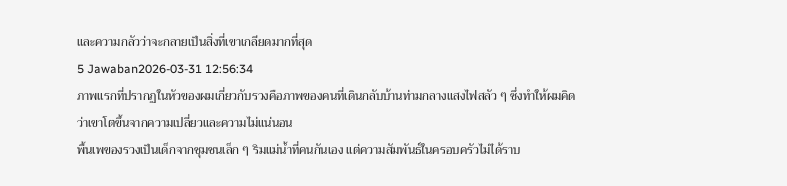และความกลัวว่าจะกลายเป็นสิ่งที่เขาเกลียดมากที่สุด
5 Jawaban2026-03-31 12:56:34
ภาพแรกที่ปรากฏในหัวของผมเกี่ยวกับรวงคือภาพของคนที่เดินกลับบ้านท่ามกลางแสงไฟสลัว ๆ ซึ่งทำให้ผมคิดว่าเขาโตขึ้นจากความเปลี่ยวและความไม่แน่นอน
พื้นเพของรวงเป็นเด็กจากชุมชนเล็ก ๆ ริมแม่น้ำที่คนกันเอง แต่ความสัมพันธ์ในครอบครัวไม่ได้ราบ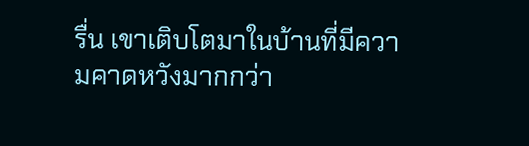รื่น เขาเติบโตมาในบ้านที่มีความคาดหวังมากกว่า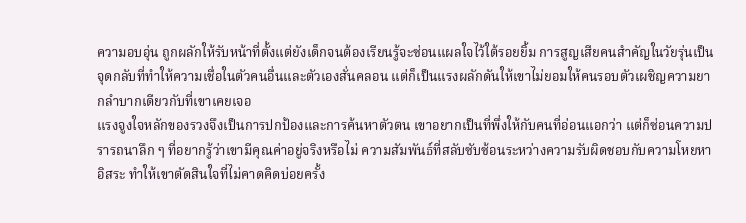ความอบอุ่น ถูกผลักให้รับหน้าที่ตั้งแต่ยังเด็กจนต้องเรียนรู้จะซ่อนแผลใจไว้ใต้รอยยิ้ม การสูญเสียคนสำคัญในวัยรุ่นเป็นจุดกลับที่ทำให้ความเชื่อในตัวคนอื่นและตัวเองสั่นคลอน แต่ก็เป็นแรงผลักดันให้เขาไม่ยอมให้คนรอบตัวเผชิญความยากลำบากเดียวกับที่เขาเคยเจอ
แรงจูงใจหลักของรวงจึงเป็นการปกป้องและการค้นหาตัวตน เขาอยากเป็นที่พึ่งให้กับคนที่อ่อนแอกว่า แต่ก็ซ่อนความปรารถนาลึก ๆ ที่อยากรู้ว่าเขามีคุณค่าอยู่จริงหรือไม่ ความสัมพันธ์ที่สลับซับซ้อนระหว่างความรับผิดชอบกับความโหยหาอิสระ ทำให้เขาตัดสินใจที่ไม่คาดคิดบ่อยครั้ง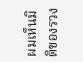ผมเห็นมิติของรวง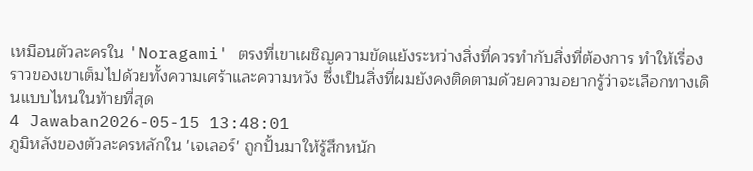เหมือนตัวละครใน 'Noragami' ตรงที่เขาเผชิญความขัดแย้งระหว่างสิ่งที่ควรทำกับสิ่งที่ต้องการ ทำให้เรื่องราวของเขาเต็มไปด้วยทั้งความเศร้าและความหวัง ซึ่งเป็นสิ่งที่ผมยังคงติดตามด้วยความอยากรู้ว่าจะเลือกทางเดินแบบไหนในท้ายที่สุด
4 Jawaban2026-05-15 13:48:01
ภูมิหลังของตัวละครหลักใน 'เจเลอร์' ถูกปั้นมาให้รู้สึกหนัก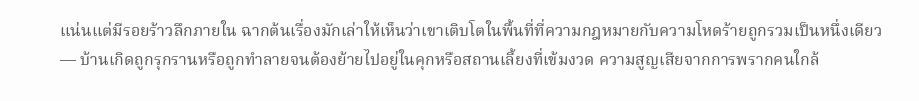แน่นแต่มีรอยร้าวลึกภายใน ฉากต้นเรื่องมักเล่าให้เห็นว่าเขาเติบโตในพื้นที่ที่ความกฎหมายกับความโหดร้ายถูกรวมเป็นหนึ่งเดียว — บ้านเกิดถูกรุกรานหรือถูกทำลายจนต้องย้ายไปอยู่ในคุกหรือสถานเลี้ยงที่เข้มงวด ความสูญเสียจากการพรากคนใกล้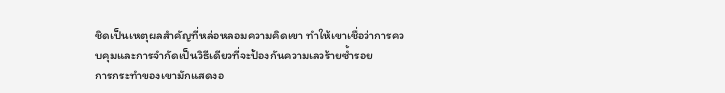ชิดเป็นเหตุผลสำคัญที่หล่อหลอมความคิดเขา ทำให้เขาเชื่อว่าการควบคุมและการจำกัดเป็นวิธีเดียวที่จะป้องกันความเลวร้ายซ้ำรอย
การกระทำของเขามักแสดงอ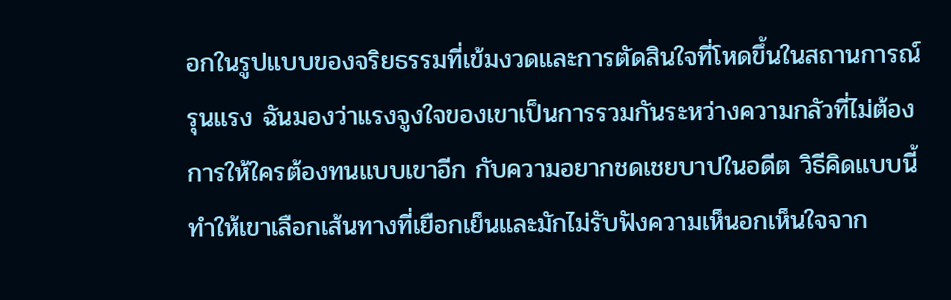อกในรูปแบบของจริยธรรมที่เข้มงวดและการตัดสินใจที่โหดขึ้นในสถานการณ์รุนแรง ฉันมองว่าแรงจูงใจของเขาเป็นการรวมกันระหว่างความกลัวที่ไม่ต้องการให้ใครต้องทนแบบเขาอีก กับความอยากชดเชยบาปในอดีต วิธีคิดแบบนี้ทำให้เขาเลือกเส้นทางที่เยือกเย็นและมักไม่รับฟังความเห็นอกเห็นใจจาก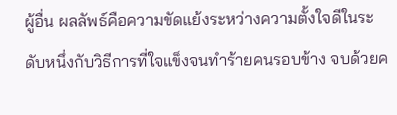ผู้อื่น ผลลัพธ์คือความขัดแย้งระหว่างความตั้งใจดีในระดับหนึ่งกับวิธีการที่ใจแข็งจนทำร้ายคนรอบข้าง จบด้วยค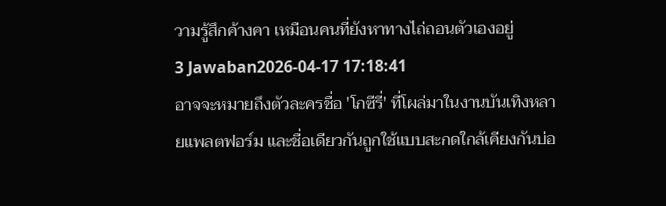วามรู้สึกค้างคา เหมือนคนที่ยังหาทางไถ่ถอนตัวเองอยู่
3 Jawaban2026-04-17 17:18:41
อาจจะหมายถึงตัวละครชื่อ 'โกซีรี่' ที่โผล่มาในงานบันเทิงหลายแพลตฟอร์ม และชื่อเดียวกันถูกใช้แบบสะกดใกล้เคียงกันบ่อ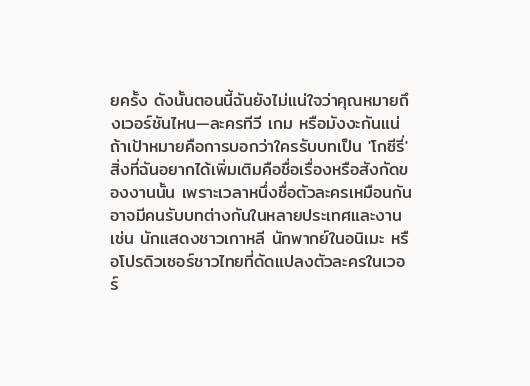ยครั้ง ดังนั้นตอนนี้ฉันยังไม่แน่ใจว่าคุณหมายถึงเวอร์ชันไหน—ละครทีวี เกม หรือมังงะกันแน่
ถ้าเป้าหมายคือการบอกว่าใครรับบทเป็น 'โกซีรี่' สิ่งที่ฉันอยากได้เพิ่มเติมคือชื่อเรื่องหรือสังกัดของงานนั้น เพราะเวลาหนึ่งชื่อตัวละครเหมือนกันอาจมีคนรับบทต่างกันในหลายประเทศและงาน เช่น นักแสดงชาวเกาหลี นักพากย์ในอนิเมะ หรือโปรดิวเซอร์ชาวไทยที่ดัดแปลงตัวละครในเวอร์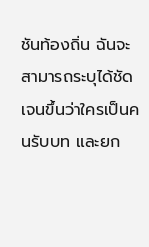ชันท้องถิ่น ฉันจะสามารถระบุได้ชัดเจนขึ้นว่าใครเป็นคนรับบท และยก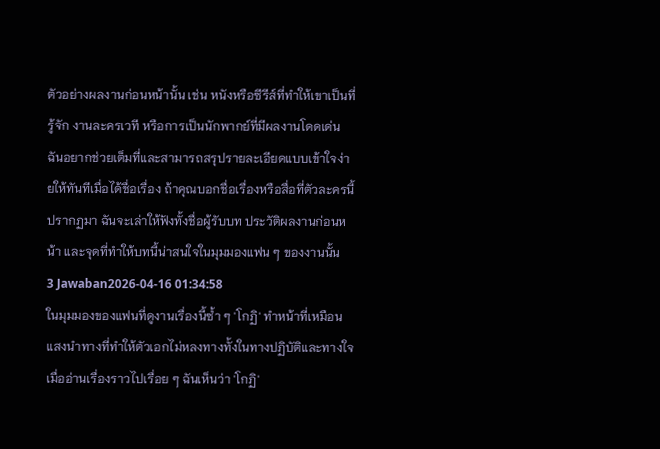ตัวอย่างผลงานก่อนหน้านั้น เช่น หนังหรือซีรีส์ที่ทำให้เขาเป็นที่รู้จัก งานละครเวที หรือการเป็นนักพากย์ที่มีผลงานโดดเด่น
ฉันอยากช่วยเต็มที่และสามารถสรุปรายละเอียดแบบเข้าใจง่ายให้ทันทีเมื่อได้ชื่อเรื่อง ถ้าคุณบอกชื่อเรื่องหรือสื่อที่ตัวละครนี้ปรากฏมา ฉันจะเล่าให้ฟังทั้งชื่อผู้รับบท ประวัติผลงานก่อนหน้า และจุดที่ทำให้บทนี้น่าสนใจในมุมมองแฟน ๆ ของงานนั้น
3 Jawaban2026-04-16 01:34:58
ในมุมมองของแฟนที่ดูงานเรื่องนี้ซ้ำ ๆ 'โกฏิ' ทำหน้าที่เหมือนแสงนำทางที่ทำให้ตัวเอกไม่หลงทางทั้งในทางปฏิบัติและทางใจ
เมื่ออ่านเรื่องราวไปเรื่อย ๆ ฉันเห็นว่า 'โกฏิ'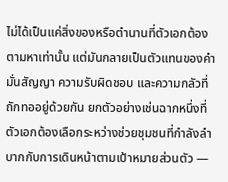ไม่ได้เป็นแค่สิ่งของหรือตำนานที่ตัวเอกต้องตามหาเท่านั้น แต่มันกลายเป็นตัวแทนของคำมั่นสัญญา ความรับผิดชอบ และความกลัวที่ถักทออยู่ด้วยกัน ยกตัวอย่างเช่นฉากหนึ่งที่ตัวเอกต้องเลือกระหว่างช่วยชุมชนที่กำลังลำบากกับการเดินหน้าตามเป้าหมายส่วนตัว —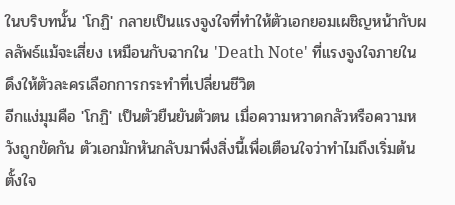ในบริบทนั้น 'โกฏิ' กลายเป็นแรงจูงใจที่ทำให้ตัวเอกยอมเผชิญหน้ากับผลลัพธ์แม้จะเสี่ยง เหมือนกับฉากใน 'Death Note' ที่แรงจูงใจภายในดึงให้ตัวละครเลือกการกระทำที่เปลี่ยนชีวิต
อีกแง่มุมคือ 'โกฏิ' เป็นตัวยืนยันตัวตน เมื่อความหวาดกลัวหรือความหวังถูกขัดกัน ตัวเอกมักหันกลับมาพึ่งสิ่งนี้เพื่อเตือนใจว่าทำไมถึงเริ่มต้น ตั้งใจ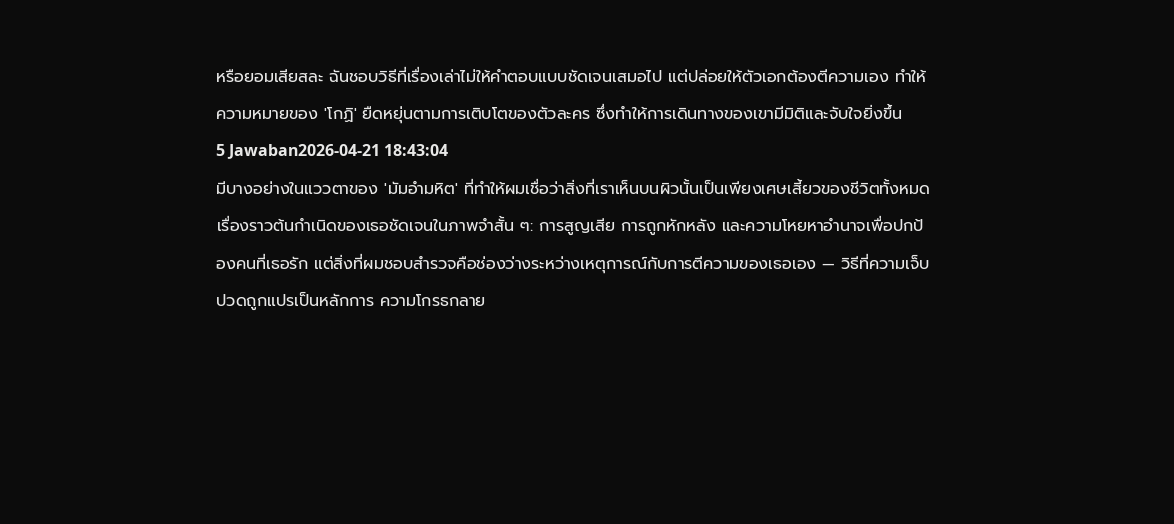หรือยอมเสียสละ ฉันชอบวิธีที่เรื่องเล่าไม่ให้คำตอบแบบชัดเจนเสมอไป แต่ปล่อยให้ตัวเอกต้องตีความเอง ทำให้ความหมายของ 'โกฏิ' ยืดหยุ่นตามการเติบโตของตัวละคร ซึ่งทำให้การเดินทางของเขามีมิติและจับใจยิ่งขึ้น
5 Jawaban2026-04-21 18:43:04
มีบางอย่างในแววตาของ 'มัมอํามหิต' ที่ทำให้ผมเชื่อว่าสิ่งที่เราเห็นบนผิวนั้นเป็นเพียงเศษเสี้ยวของชีวิตทั้งหมด
เรื่องราวต้นกำเนิดของเธอชัดเจนในภาพจำสั้น ๆ: การสูญเสีย การถูกหักหลัง และความโหยหาอำนาจเพื่อปกป้องคนที่เธอรัก แต่สิ่งที่ผมชอบสำรวจคือช่องว่างระหว่างเหตุการณ์กับการตีความของเธอเอง — วิธีที่ความเจ็บปวดถูกแปรเป็นหลักการ ความโกรธกลาย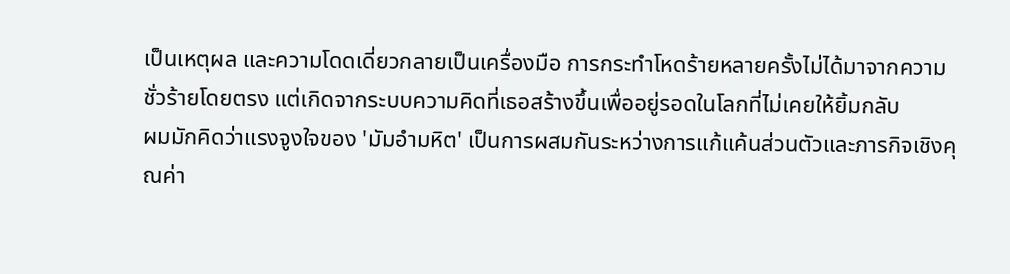เป็นเหตุผล และความโดดเดี่ยวกลายเป็นเครื่องมือ การกระทำโหดร้ายหลายครั้งไม่ได้มาจากความชั่วร้ายโดยตรง แต่เกิดจากระบบความคิดที่เธอสร้างขึ้นเพื่ออยู่รอดในโลกที่ไม่เคยให้ยิ้มกลับ
ผมมักคิดว่าแรงจูงใจของ 'มัมอํามหิต' เป็นการผสมกันระหว่างการแก้แค้นส่วนตัวและภารกิจเชิงคุณค่า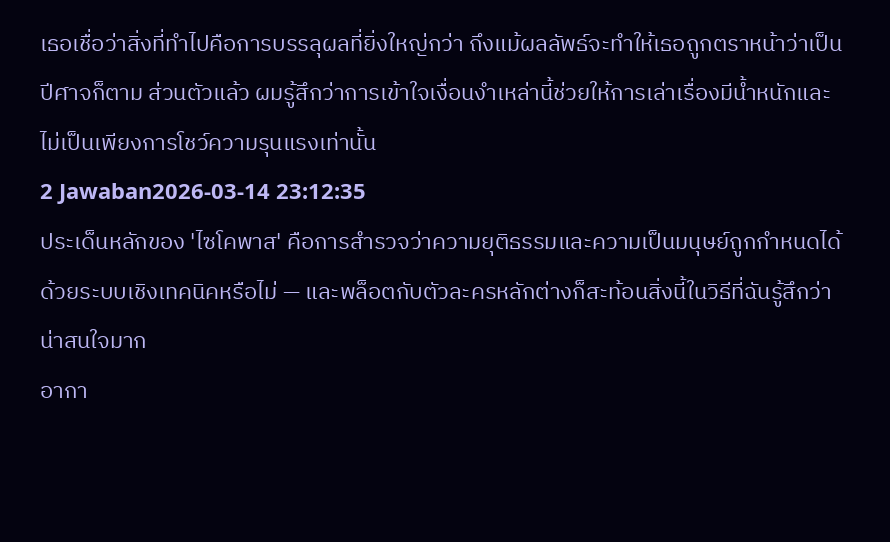เธอเชื่อว่าสิ่งที่ทำไปคือการบรรลุผลที่ยิ่งใหญ่กว่า ถึงแม้ผลลัพธ์จะทำให้เธอถูกตราหน้าว่าเป็นปีศาจก็ตาม ส่วนตัวแล้ว ผมรู้สึกว่าการเข้าใจเงื่อนงำเหล่านี้ช่วยให้การเล่าเรื่องมีน้ำหนักและไม่เป็นเพียงการโชว์ความรุนแรงเท่านั้น
2 Jawaban2026-03-14 23:12:35
ประเด็นหลักของ 'ไซโคพาส' คือการสำรวจว่าความยุติธรรมและความเป็นมนุษย์ถูกกำหนดได้ด้วยระบบเชิงเทคนิคหรือไม่ — และพล็อตกับตัวละครหลักต่างก็สะท้อนสิ่งนี้ในวิธีที่ฉันรู้สึกว่าน่าสนใจมาก
อากา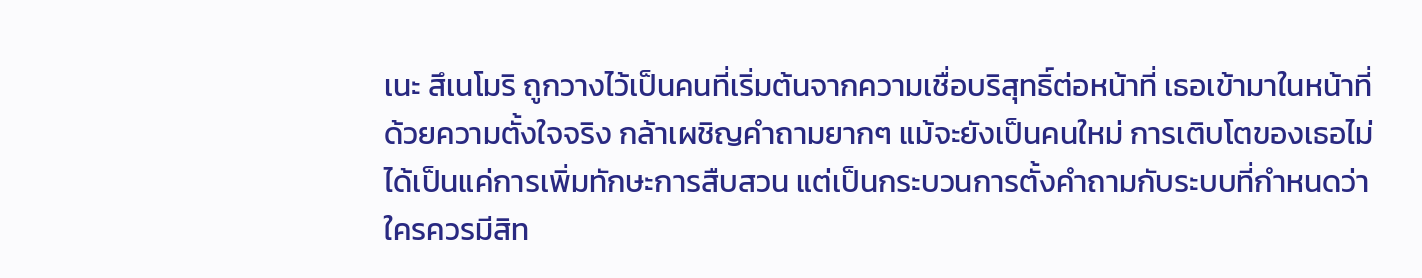เนะ สึเนโมริ ถูกวางไว้เป็นคนที่เริ่มต้นจากความเชื่อบริสุทธิ์ต่อหน้าที่ เธอเข้ามาในหน้าที่ด้วยความตั้งใจจริง กล้าเผชิญคำถามยากๆ แม้จะยังเป็นคนใหม่ การเติบโตของเธอไม่ได้เป็นแค่การเพิ่มทักษะการสืบสวน แต่เป็นกระบวนการตั้งคำถามกับระบบที่กำหนดว่าใครควรมีสิท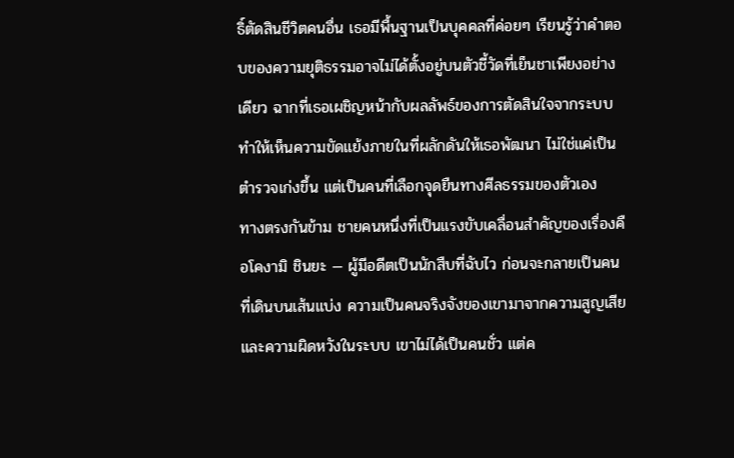ธิ์ตัดสินชีวิตคนอื่น เธอมีพื้นฐานเป็นบุคคลที่ค่อยๆ เรียนรู้ว่าคำตอบของความยุติธรรมอาจไม่ได้ตั้งอยู่บนตัวชี้วัดที่เย็นชาเพียงอย่างเดียว ฉากที่เธอเผชิญหน้ากับผลลัพธ์ของการตัดสินใจจากระบบ ทำให้เห็นความขัดแย้งภายในที่ผลักดันให้เธอพัฒนา ไม่ใช่แค่เป็นตำรวจเก่งขึ้น แต่เป็นคนที่เลือกจุดยืนทางศีลธรรมของตัวเอง
ทางตรงกันข้าม ชายคนหนึ่งที่เป็นแรงขับเคลื่อนสำคัญของเรื่องคือโคงามิ ชินยะ — ผู้มีอดีตเป็นนักสืบที่ฉับไว ก่อนจะกลายเป็นคนที่เดินบนเส้นแบ่ง ความเป็นคนจริงจังของเขามาจากความสูญเสียและความผิดหวังในระบบ เขาไม่ได้เป็นคนชั่ว แต่ค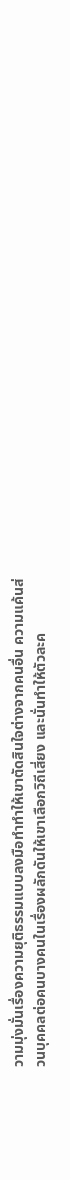วามมุ่งมั่นเรื่องความยุติธรรมแบบลงมือทำทำให้เขาตัดสินใจต่างจากคนอื่น ความแค้นส่วนบุคคลต่อคนบางคนในเรื่องผลักดันให้เขาเลือกวิถีเสี่ยง และนั่นทำให้ตัวละค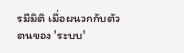รมีมิติ เมื่อผนวกกับตัวตนของ 'ระบบ'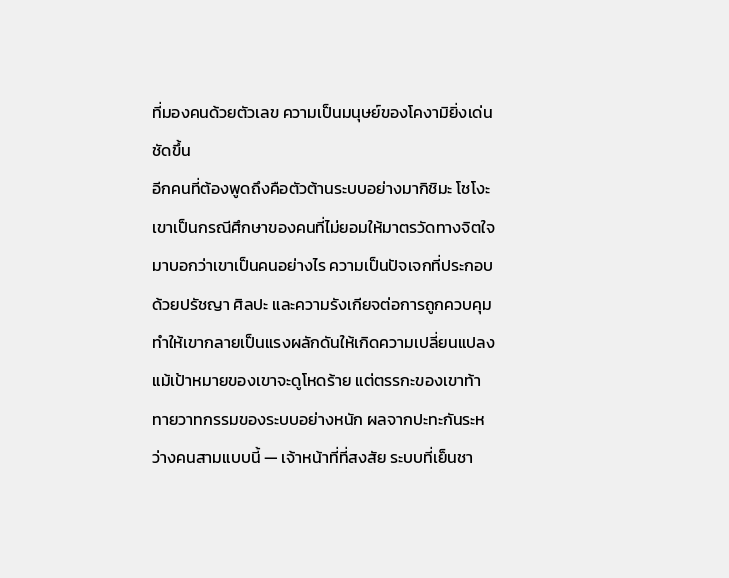ที่มองคนด้วยตัวเลข ความเป็นมนุษย์ของโคงามิยิ่งเด่นชัดขึ้น
อีกคนที่ต้องพูดถึงคือตัวต้านระบบอย่างมากิชิมะ โชโงะ เขาเป็นกรณีศึกษาของคนที่ไม่ยอมให้มาตรวัดทางจิตใจมาบอกว่าเขาเป็นคนอย่างไร ความเป็นปัจเจกที่ประกอบด้วยปรัชญา ศิลปะ และความรังเกียจต่อการถูกควบคุม ทำให้เขากลายเป็นแรงผลักดันให้เกิดความเปลี่ยนแปลง แม้เป้าหมายของเขาจะดูโหดร้าย แต่ตรรกะของเขาท้าทายวาทกรรมของระบบอย่างหนัก ผลจากปะทะกันระหว่างคนสามแบบนี้ — เจ้าหน้าที่ที่สงสัย ระบบที่เย็นชา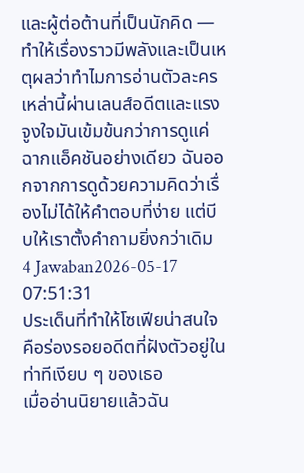และผู้ต่อต้านที่เป็นนักคิด — ทำให้เรื่องราวมีพลังและเป็นเหตุผลว่าทำไมการอ่านตัวละครเหล่านี้ผ่านเลนส์อดีตและแรงจูงใจมันเข้มข้นกว่าการดูแค่ฉากแอ็คชันอย่างเดียว ฉันออกจากการดูด้วยความคิดว่าเรื่องไม่ได้ให้คำตอบที่ง่าย แต่บีบให้เราตั้งคำถามยิ่งกว่าเดิม
4 Jawaban2026-05-17 07:51:31
ประเด็นที่ทำให้โซเฟียน่าสนใจคือร่องรอยอดีตที่ฝังตัวอยู่ในท่าทีเงียบ ๆ ของเธอ
เมื่ออ่านนิยายแล้วฉัน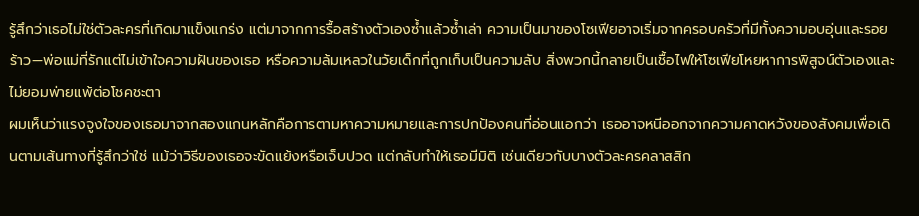รู้สึกว่าเธอไม่ใช่ตัวละครที่เกิดมาแข็งแกร่ง แต่มาจากการรื้อสร้างตัวเองซ้ำแล้วซ้ำเล่า ความเป็นมาของโซเฟียอาจเริ่มจากครอบครัวที่มีทั้งความอบอุ่นและรอยร้าว—พ่อแม่ที่รักแต่ไม่เข้าใจความฝันของเธอ หรือความล้มเหลวในวัยเด็กที่ถูกเก็บเป็นความลับ สิ่งพวกนี้กลายเป็นเชื้อไฟให้โซเฟียโหยหาการพิสูจน์ตัวเองและไม่ยอมพ่ายแพ้ต่อโชคชะตา
ผมเห็นว่าแรงจูงใจของเธอมาจากสองแกนหลักคือการตามหาความหมายและการปกป้องคนที่อ่อนแอกว่า เธออาจหนีออกจากความคาดหวังของสังคมเพื่อเดินตามเส้นทางที่รู้สึกว่าใช่ แม้ว่าวิธีของเธอจะขัดแย้งหรือเจ็บปวด แต่กลับทำให้เธอมีมิติ เช่นเดียวกับบางตัวละครคลาสสิก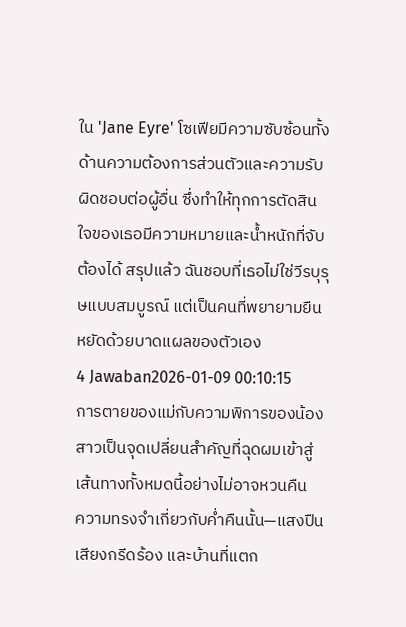ใน 'Jane Eyre' โซเฟียมีความซับซ้อนทั้งด้านความต้องการส่วนตัวและความรับผิดชอบต่อผู้อื่น ซึ่งทำให้ทุกการตัดสินใจของเธอมีความหมายและน้ำหนักที่จับต้องได้ สรุปแล้ว ฉันชอบที่เธอไม่ใช่วีรบุรุษแบบสมบูรณ์ แต่เป็นคนที่พยายามยืนหยัดด้วยบาดแผลของตัวเอง
4 Jawaban2026-01-09 00:10:15
การตายของแม่กับความพิการของน้องสาวเป็นจุดเปลี่ยนสำคัญที่ฉุดผมเข้าสู่เส้นทางทั้งหมดนี้อย่างไม่อาจหวนคืน
ความทรงจำเกี่ยวกับค่ำคืนนั้น—แสงปืน เสียงกรีดร้อง และบ้านที่แตก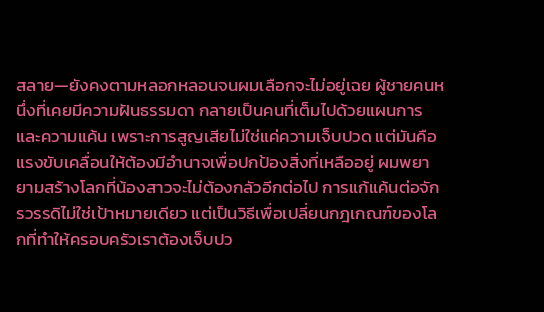สลาย—ยังคงตามหลอกหลอนจนผมเลือกจะไม่อยู่เฉย ผู้ชายคนหนึ่งที่เคยมีความฝันธรรมดา กลายเป็นคนที่เต็มไปด้วยแผนการและความแค้น เพราะการสูญเสียไม่ใช่แค่ความเจ็บปวด แต่มันคือแรงขับเคลื่อนให้ต้องมีอำนาจเพื่อปกป้องสิ่งที่เหลืออยู่ ผมพยายามสร้างโลกที่น้องสาวจะไม่ต้องกลัวอีกต่อไป การแก้แค้นต่อจักรวรรดิไม่ใช่เป้าหมายเดียว แต่เป็นวิธีเพื่อเปลี่ยนกฎเกณฑ์ของโลกที่ทำให้ครอบครัวเราต้องเจ็บปว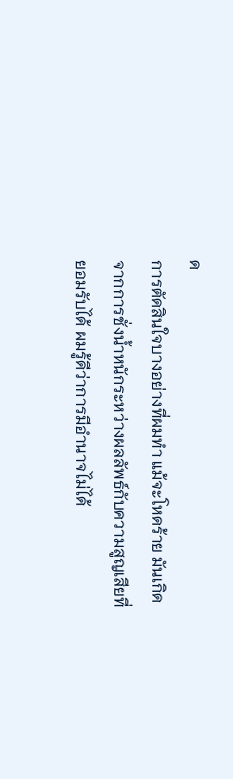ด
การตัดสินใจบางอย่างที่ผมทำ แม้จะโหดร้าย มันเกิดจากการชั่งน้ำหนักระหว่างผลลัพธ์กับความสูญเสียที่ยอมรับได้ ผมรู้ดีว่าการมีอำนาจไม่ได้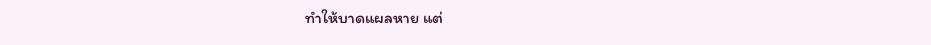ทำให้บาดแผลหาย แต่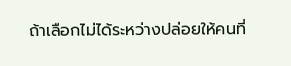ถ้าเลือกไม่ได้ระหว่างปล่อยให้คนที่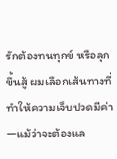รักต้องทนทุกข์ หรือลุกขึ้นสู้ ผมเลือกเส้นทางที่ทำให้ความเจ็บปวดมีค่า—แม้ว่าจะต้องแล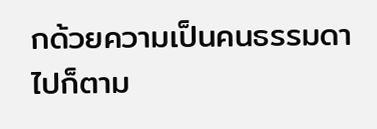กด้วยความเป็นคนธรรมดาไปก็ตาม